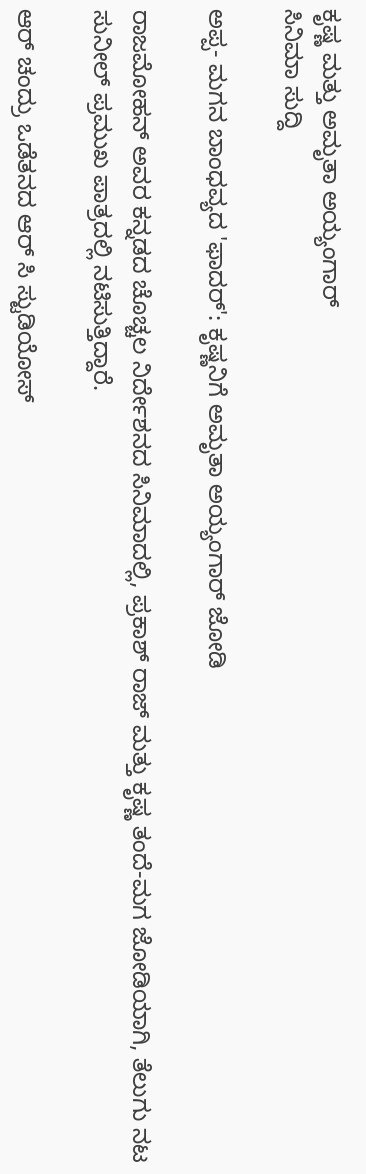ಕೃಷ್ಣ ಮತ್ತು ಅಮೃತಾ ಅಯ್ಯಂಗಾರ್
ಸಿನಿಮಾ ಸುದ್ದಿ

ಅಪ್ಪ- ಮಗನ ಬಾಂಧವ್ಯದ 'ಫಾದರ್': ಕೃಷ್ಣನಿಗೆ ಅಮೃತಾ ಅಯ್ಯಂಗಾರ್ ಜೋಡಿ

ರಾಜಮೋಹನ್ ಅವರ ಕನ್ನಡದ ಚೊಚ್ಚಲ ನಿರ್ದೇಶನದ ಸಿನಿಮಾದಲ್ಲಿ, ಪ್ರಕಾಶ್ ರಾಜ್ ಮತ್ತು ಕೃಷ್ಣ ತಂದೆ-ಮಗ ಜೋಡಿಯಾಗಿ, ತೆಲುಗು ನಟ ಸುನೀಲ್ ಪ್ರಮುಖ ಪಾತ್ರದಲ್ಲಿ ನಟಿಸುತ್ತಿದ್ದಾರೆ.

ಆರ್ ಚಂದ್ರು ಒಡೆತನದ ಆರ್ ಸಿ ಸ್ಟುಡಿಯೋಸ್‌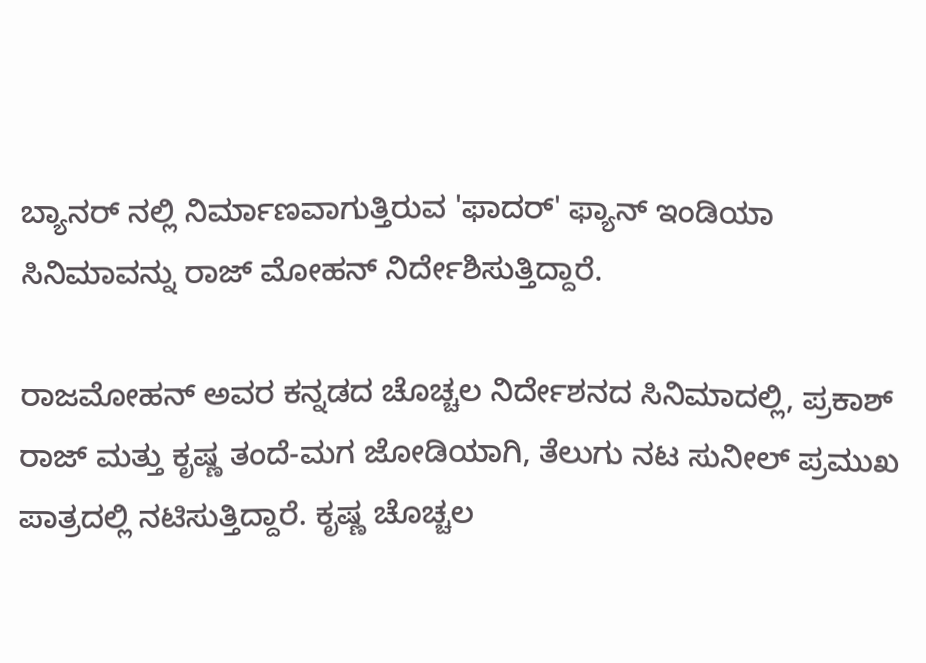ಬ್ಯಾನರ್ ನಲ್ಲಿ ನಿರ್ಮಾಣವಾಗುತ್ತಿರುವ 'ಫಾದರ್' ಫ್ಯಾನ್ ಇಂಡಿಯಾ ಸಿನಿಮಾವನ್ನು ರಾಜ್ ಮೋಹನ್ ನಿರ್ದೇಶಿಸುತ್ತಿದ್ದಾರೆ.

ರಾಜಮೋಹನ್ ಅವರ ಕನ್ನಡದ ಚೊಚ್ಚಲ ನಿರ್ದೇಶನದ ಸಿನಿಮಾದಲ್ಲಿ, ಪ್ರಕಾಶ್ ರಾಜ್ ಮತ್ತು ಕೃಷ್ಣ ತಂದೆ-ಮಗ ಜೋಡಿಯಾಗಿ, ತೆಲುಗು ನಟ ಸುನೀಲ್ ಪ್ರಮುಖ ಪಾತ್ರದಲ್ಲಿ ನಟಿಸುತ್ತಿದ್ದಾರೆ. ಕೃಷ್ಣ ಚೊಚ್ಚಲ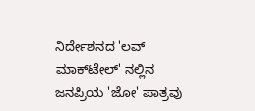ನಿರ್ದೇಶನದ 'ಲವ್ ಮಾಕ್‌ಟೇಲ್' ನಲ್ಲಿನ ಜನಪ್ರಿಯ 'ಜೋ' ಪಾತ್ರವು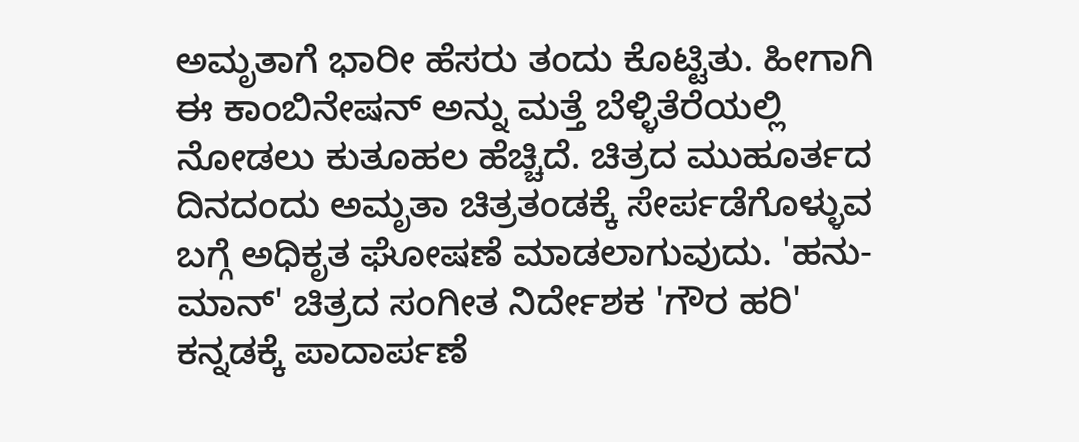ಅಮೃತಾಗೆ ಭಾರೀ ಹೆಸರು ತಂದು ಕೊಟ್ಟಿತು. ಹೀಗಾಗಿ ಈ ಕಾಂಬಿನೇಷನ್ ಅನ್ನು ಮತ್ತೆ ಬೆಳ್ಳಿತೆರೆಯಲ್ಲಿ ನೋಡಲು ಕುತೂಹಲ ಹೆಚ್ಚಿದೆ. ಚಿತ್ರದ ಮುಹೂರ್ತದ ದಿನದಂದು ಅಮೃತಾ ಚಿತ್ರತಂಡಕ್ಕೆ ಸೇರ್ಪಡೆಗೊಳ್ಳುವ ಬಗ್ಗೆ ಅಧಿಕೃತ ಘೋಷಣೆ ಮಾಡಲಾಗುವುದು. 'ಹನು-ಮಾನ್' ಚಿತ್ರದ ಸಂಗೀತ ನಿರ್ದೇಶಕ 'ಗೌರ ಹರಿ' ಕನ್ನಡಕ್ಕೆ ಪಾದಾರ್ಪಣೆ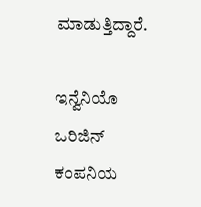ಮಾಡುತ್ತಿದ್ದಾರೆ.

ಇನ್ವೆನಿಯೊ ಒರಿಜಿನ್ ಕಂಪನಿಯ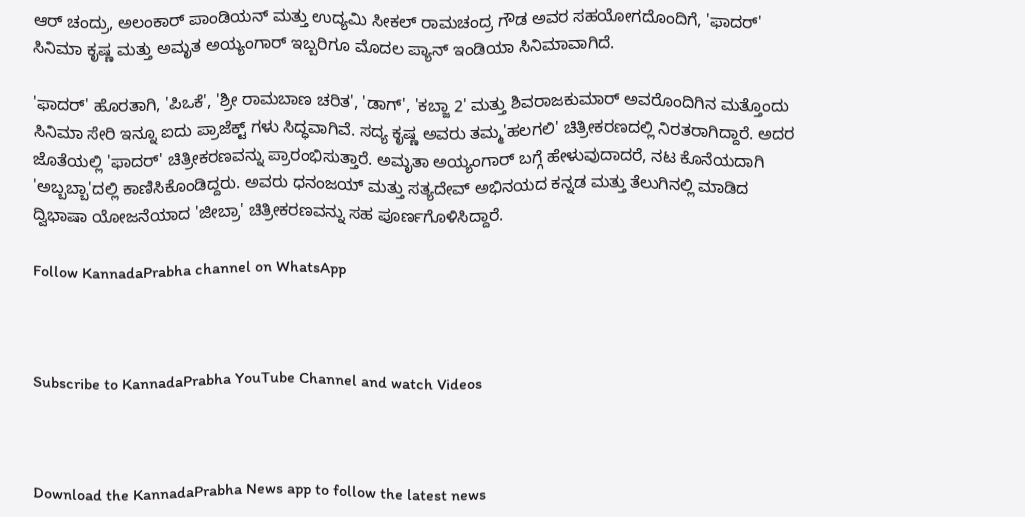ಆರ್ ಚಂದ್ರು, ಅಲಂಕಾರ್ ಪಾಂಡಿಯನ್ ಮತ್ತು ಉದ್ಯಮಿ ಸೀಕಲ್ ರಾಮಚಂದ್ರ ಗೌಡ ಅವರ ಸಹಯೋಗದೊಂದಿಗೆ, 'ಫಾದರ್' ಸಿನಿಮಾ ಕೃಷ್ಣ ಮತ್ತು ಅಮೃತ ಅಯ್ಯಂಗಾರ್ ಇಬ್ಬರಿಗೂ ಮೊದಲ ಪ್ಯಾನ್ ಇಂಡಿಯಾ ಸಿನಿಮಾವಾಗಿದೆ.

'ಫಾದರ್' ಹೊರತಾಗಿ, 'ಪಿಒಕೆ', 'ಶ್ರೀ ರಾಮಬಾಣ ಚರಿತ', 'ಡಾಗ್', 'ಕಬ್ಜಾ 2' ಮತ್ತು ಶಿವರಾಜಕುಮಾರ್ ಅವರೊಂದಿಗಿನ ಮತ್ತೊಂದು ಸಿನಿಮಾ ಸೇರಿ ಇನ್ನೂ ಐದು ಪ್ರಾಜೆಕ್ಟ್ ಗಳು ಸಿದ್ಧವಾಗಿವೆ. ಸದ್ಯ ಕೃಷ್ಣ ಅವರು ತಮ್ಮ'ಹಲಗಲಿ' ಚಿತ್ರೀಕರಣದಲ್ಲಿ ನಿರತರಾಗಿದ್ದಾರೆ. ಅದರ ಜೊತೆಯಲ್ಲಿ 'ಫಾದರ್' ಚಿತ್ರೀಕರಣವನ್ನು ಪ್ರಾರಂಭಿಸುತ್ತಾರೆ. ಅಮೃತಾ ಅಯ್ಯಂಗಾರ್ ಬಗ್ಗೆ ಹೇಳುವುದಾದರೆ, ನಟ ಕೊನೆಯದಾಗಿ 'ಅಬ್ಬಬ್ಬಾ'ದಲ್ಲಿ ಕಾಣಿಸಿಕೊಂಡಿದ್ದರು. ಅವರು ಧನಂಜಯ್ ಮತ್ತು ಸತ್ಯದೇವ್ ಅಭಿನಯದ ಕನ್ನಡ ಮತ್ತು ತೆಲುಗಿನಲ್ಲಿ ಮಾಡಿದ ದ್ವಿಭಾಷಾ ಯೋಜನೆಯಾದ 'ಜೀಬ್ರಾ' ಚಿತ್ರೀಕರಣವನ್ನು ಸಹ ಪೂರ್ಣಗೊಳಿಸಿದ್ದಾರೆ.

Follow KannadaPrabha channel on WhatsApp



Subscribe to KannadaPrabha YouTube Channel and watch Videos



Download the KannadaPrabha News app to follow the latest news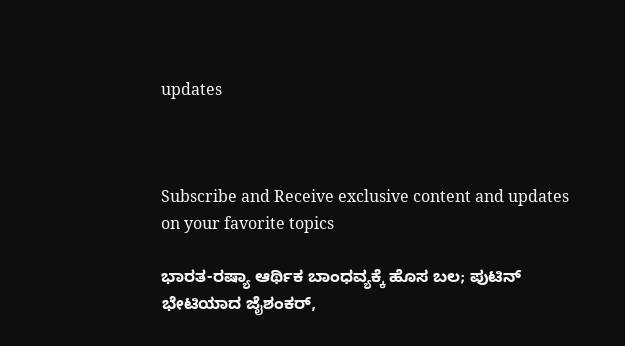updates



Subscribe and Receive exclusive content and updates on your favorite topics

ಭಾರತ-ರಷ್ಯಾ ಆರ್ಥಿಕ ಬಾಂಧವ್ಯಕ್ಕೆ ಹೊಸ ಬಲ; ಪುಟಿನ್ ಭೇಟಿಯಾದ ಜೈಶಂಕರ್,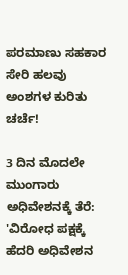ಪರಮಾಣು ಸಹಕಾರ ಸೇರಿ ಹಲವು ಅಂಶಗಳ ಕುರಿತು ಚರ್ಚೆ!

3 ದಿನ ಮೊದಲೇ ಮುಂಗಾರು ಅಧಿವೇಶನಕ್ಕೆ ತೆರೆ: 'ವಿರೋಧ ಪಕ್ಷಕ್ಕೆ ಹೆದರಿ ಅಧಿವೇಶನ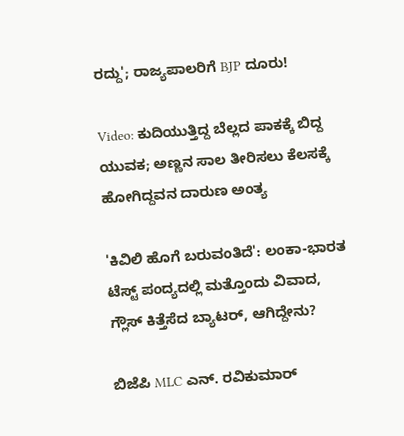ರದ್ದು'; ರಾಜ್ಯಪಾಲರಿಗೆ BJP ದೂರು!

Video: ಕುದಿಯುತ್ತಿದ್ದ ಬೆಲ್ಲದ ಪಾಕಕ್ಕೆ ಬಿದ್ದ ಯುವಕ; ಅಣ್ಣನ ಸಾಲ ತೀರಿಸಲು ಕೆಲಸಕ್ಕೆ ಹೋಗಿದ್ದವನ ದಾರುಣ ಅಂತ್ಯ

'ಕಿವಿಲಿ ಹೊಗೆ ಬರುವಂತಿದೆ': ಲಂಕಾ-ಭಾರತ ಟೆಸ್ಟ್ ಪಂದ್ಯದಲ್ಲಿ ಮತ್ತೊಂದು ವಿವಾದ, ಗ್ಲೌಸ್ ಕಿತ್ತೆಸೆದ ಬ್ಯಾಟರ್, ಆಗಿದ್ದೇನು?

ಬಿಜೆಪಿ MLC ಎನ್. ರವಿಕುಮಾರ್‌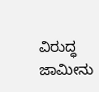ವಿರುದ್ಧ ಜಾಮೀನು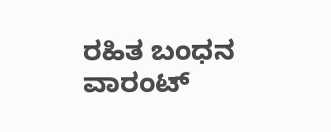ರಹಿತ ಬಂಧನ ವಾರಂಟ್